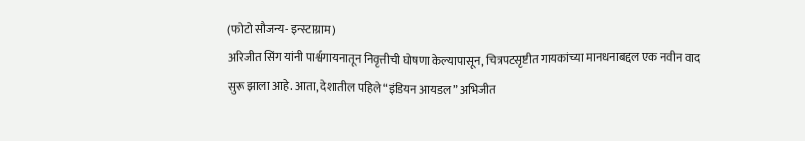(फोटो सौजन्य- इन्स्टाग्राम)
अरिजीत सिंग यांनी पार्श्वगायनातून निवृत्तीची घोषणा केल्यापासून, चित्रपटसृष्टीत गायकांच्या मानधनाबद्दल एक नवीन वाद सुरू झाला आहे. आता, देशातील पहिले “इंडियन आयडल” अभिजीत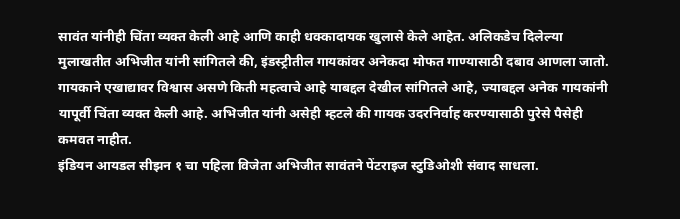सावंत यांनीही चिंता व्यक्त केली आहे आणि काही धक्कादायक खुलासे केले आहेत. अलिकडेच दिलेल्या मुलाखतीत अभिजीत यांनी सांगितले की, इंडस्ट्रीतील गायकांवर अनेकदा मोफत गाण्यासाठी दबाव आणला जातो. गायकाने एखाद्यावर विश्वास असणे किती महत्वाचे आहे याबद्दल देखील सांगितले आहे, ज्याबद्दल अनेक गायकांनी यापूर्वी चिंता व्यक्त केली आहे. अभिजीत यांनी असेही म्हटले की गायक उदरनिर्वाह करण्यासाठी पुरेसे पैसेही कमवत नाहीत.
इंडियन आयडल सीझन १ चा पहिला विजेता अभिजीत सावंतने पेंटराइज स्टुडिओशी संवाद साधला.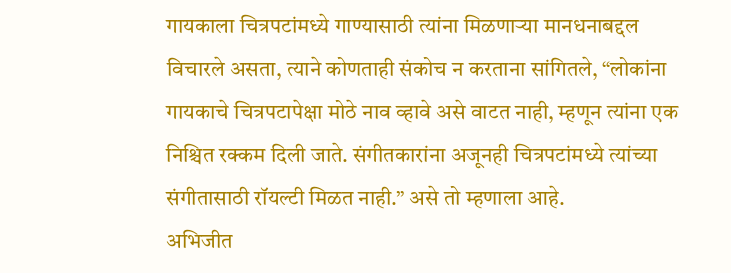गायकाला चित्रपटांमध्ये गाण्यासाठी त्यांना मिळणाऱ्या मानधनाबद्दल विचारले असता, त्याने कोणताही संकोच न करताना सांगितले, “लोकांना गायकाचे चित्रपटापेक्षा मोठे नाव व्हावे असे वाटत नाही, म्हणून त्यांना एक निश्चित रक्कम दिली जाते. संगीतकारांना अजूनही चित्रपटांमध्ये त्यांच्या संगीतासाठी रॉयल्टी मिळत नाही.” असे तो म्हणाला आहे.
अभिजीत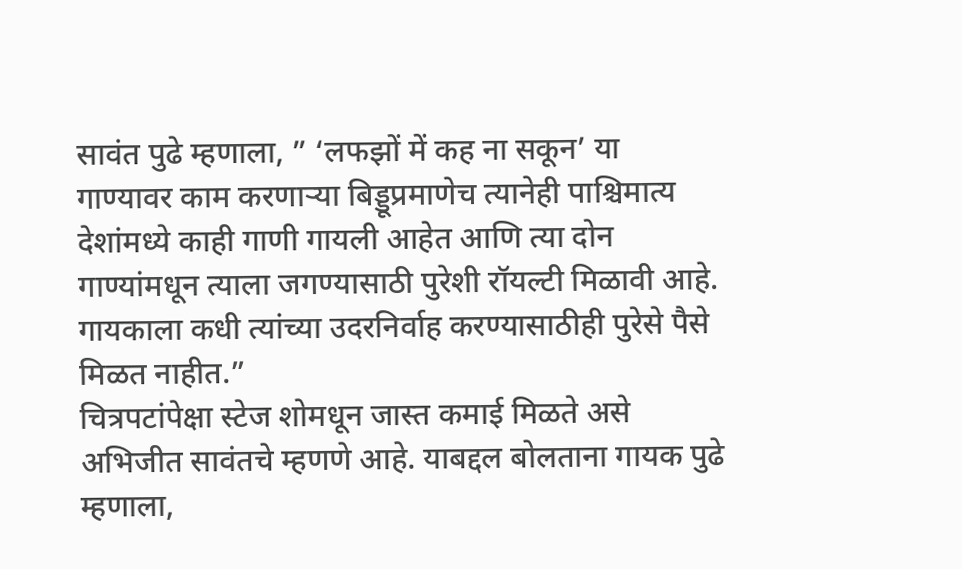सावंत पुढे म्हणाला, ” ‘लफझों में कह ना सकून’ या गाण्यावर काम करणाऱ्या बिड्डूप्रमाणेच त्यानेही पाश्चिमात्य देशांमध्ये काही गाणी गायली आहेत आणि त्या दोन गाण्यांमधून त्याला जगण्यासाठी पुरेशी रॉयल्टी मिळावी आहे. गायकाला कधी त्यांच्या उदरनिर्वाह करण्यासाठीही पुरेसे पैसे मिळत नाहीत.”
चित्रपटांपेक्षा स्टेज शोमधून जास्त कमाई मिळते असे अभिजीत सावंतचे म्हणणे आहे. याबद्दल बोलताना गायक पुढे म्हणाला,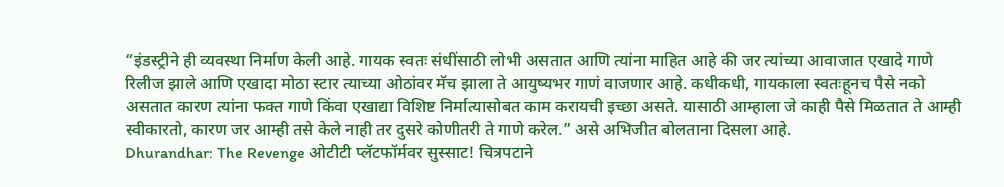“इंडस्ट्रीने ही व्यवस्था निर्माण केली आहे. गायक स्वतः संधींसाठी लोभी असतात आणि त्यांना माहित आहे की जर त्यांच्या आवाजात एखादे गाणे रिलीज झाले आणि एखादा मोठा स्टार त्याच्या ओठांवर मॅच झाला ते आयुष्यभर गाणं वाजणार आहे. कधीकधी, गायकाला स्वतःहूनच पैसे नको असतात कारण त्यांना फक्त गाणे किंवा एखाद्या विशिष्ट निर्मात्यासोबत काम करायची इच्छा असते. यासाठी आम्हाला जे काही पैसे मिळतात ते आम्ही स्वीकारतो, कारण जर आम्ही तसे केले नाही तर दुसरे कोणीतरी ते गाणे करेल.” असे अभिजीत बोलताना दिसला आहे.
Dhurandhar: The Revenge ओटीटी प्लॅटफॉर्मवर सुस्साट! चित्रपटाने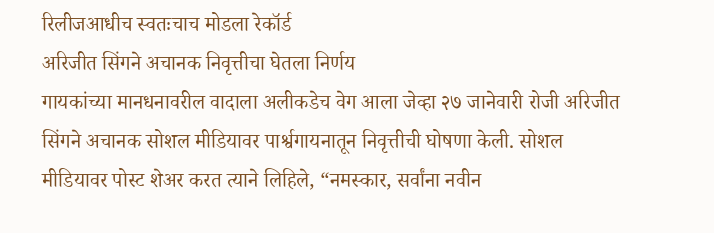रिलीजआधीच स्वतःचाच मोडला रेकॉर्ड
अरिजीत सिंगने अचानक निवृत्तीचा घेतला निर्णय
गायकांच्या मानधनावरील वादाला अलीकडेच वेग आला जेव्हा २७ जानेवारी रोजी अरिजीत सिंगने अचानक सोशल मीडियावर पार्श्वगायनातून निवृत्तीची घोषणा केली. सोशल मीडियावर पोस्ट शेअर करत त्याने लिहिले, “नमस्कार, सर्वांना नवीन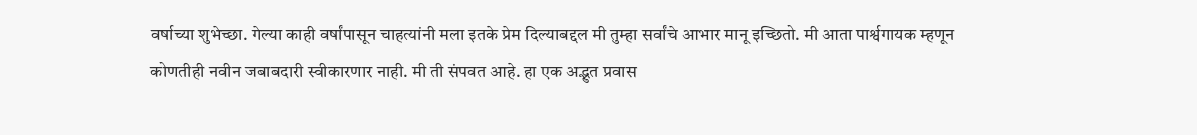वर्षाच्या शुभेच्छा. गेल्या काही वर्षांपासून चाहत्यांनी मला इतके प्रेम दिल्याबद्दल मी तुम्हा सर्वांचे आभार मानू इच्छितो. मी आता पार्श्वगायक म्हणून कोणतीही नवीन जबाबदारी स्वीकारणार नाही. मी ती संपवत आहे. हा एक अद्भुत प्रवास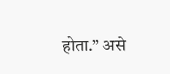होता.” असे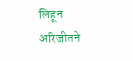लिहून अरिजीतने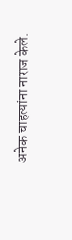अनेक चाहत्यांना नाराज केले.